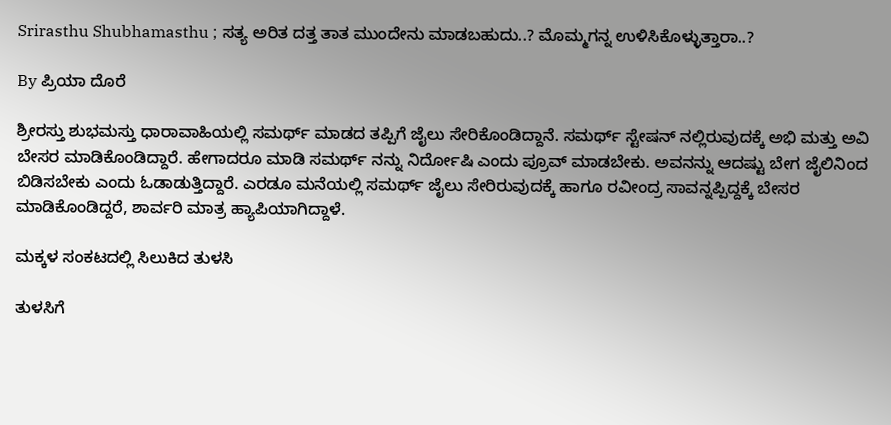Srirasthu Shubhamasthu ; ಸತ್ಯ ಅರಿತ ದತ್ತ ತಾತ ಮುಂದೇನು ಮಾಡಬಹುದು..? ಮೊಮ್ಮಗನ್ನ ಉಳಿಸಿಕೊಳ್ಳುತ್ತಾರಾ..?

By ಪ್ರಿಯಾ ದೊರೆ

ಶ್ರೀರಸ್ತು ಶುಭಮಸ್ತು ಧಾರಾವಾಹಿಯಲ್ಲಿ ಸಮರ್ಥ್ ಮಾಡದ ತಪ್ಪಿಗೆ ಜೈಲು ಸೇರಿಕೊಂಡಿದ್ದಾನೆ. ಸಮರ್ಥ್ ಸ್ಟೇಷನ್ ನಲ್ಲಿರುವುದಕ್ಕೆ ಅಭಿ ಮತ್ತು ಅವಿ ಬೇಸರ ಮಾಡಿಕೊಂಡಿದ್ದಾರೆ. ಹೇಗಾದರೂ ಮಾಡಿ ಸಮರ್ಥ್ ನನ್ನು ನಿರ್ದೋಷಿ ಎಂದು ಪ್ರೂವ್ ಮಾಡಬೇಕು. ಅವನನ್ನು ಆದಷ್ಟು ಬೇಗ ಜೈಲಿನಿಂದ ಬಿಡಿಸಬೇಕು ಎಂದು ಓಡಾಡುತ್ತಿದ್ದಾರೆ. ಎರಡೂ ಮನೆಯಲ್ಲಿ ಸಮರ್ಥ್ ಜೈಲು ಸೇರಿರುವುದಕ್ಕೆ ಹಾಗೂ ರವೀಂದ್ರ ಸಾವನ್ನಪ್ಪಿದ್ದಕ್ಕೆ ಬೇಸರ ಮಾಡಿಕೊಂಡಿದ್ದರೆ, ಶಾರ್ವರಿ ಮಾತ್ರ ಹ್ಯಾಪಿಯಾಗಿದ್ದಾಳೆ.

ಮಕ್ಕಳ ಸಂಕಟದಲ್ಲಿ ಸಿಲುಕಿದ ತುಳಸಿ

ತುಳಸಿಗೆ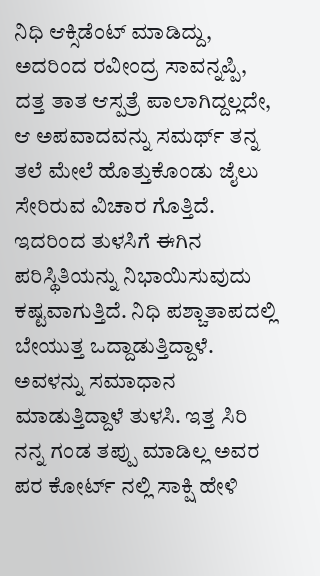ನಿಧಿ ಆಕ್ಸಿಡೆಂಟ್ ಮಾಡಿದ್ದು, ಅದರಿಂದ ರವೀಂದ್ರ ಸಾವನ್ನಪ್ಪಿ, ದತ್ತ ತಾತ ಆಸ್ಪತ್ರೆ ಪಾಲಾಗಿದ್ದಲ್ಲದೇ, ಆ ಅಪವಾದವನ್ನು ಸಮರ್ಥ್ ತನ್ನ ತಲೆ ಮೇಲೆ ಹೊತ್ತುಕೊಂಡು ಜೈಲು ಸೇರಿರುವ ವಿಚಾರ ಗೊತ್ತಿದೆ. ಇದರಿಂದ ತುಳಸಿಗೆ ಈಗಿನ ಪರಿಸ್ಥಿತಿಯನ್ನು ನಿಭಾಯಿಸುವುದು ಕಷ್ಟವಾಗುತ್ತಿದೆ. ನಿಧಿ ಪಶ್ಚಾತಾಪದಲ್ಲಿ ಬೇಯುತ್ತ ಒದ್ದಾಡುತ್ತಿದ್ದಾಳೆ. ಅವಳನ್ನು ಸಮಾಧಾನ ಮಾಡುತ್ತಿದ್ದಾಳೆ ತುಳಸಿ. ಇತ್ತ ಸಿರಿ ನನ್ನ ಗಂಡ ತಪ್ಪು ಮಾಡಿಲ್ಲ ಅವರ ಪರ ಕೋರ್ಟ್ ನಲ್ಲಿ ಸಾಕ್ಷಿ ಹೇಳಿ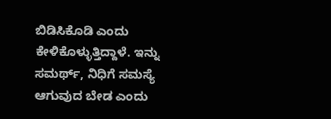ಬಿಡಿಸಿಕೊಡಿ ಎಂದು ಕೇಳಿಕೊಳ್ಳುತ್ತಿದ್ದಾಳೆ. ಇನ್ನು ಸಮರ್ಥ್, ನಿಧಿಗೆ ಸಮಸ್ಯೆ ಆಗುವುದ ಬೇಡ ಎಂದು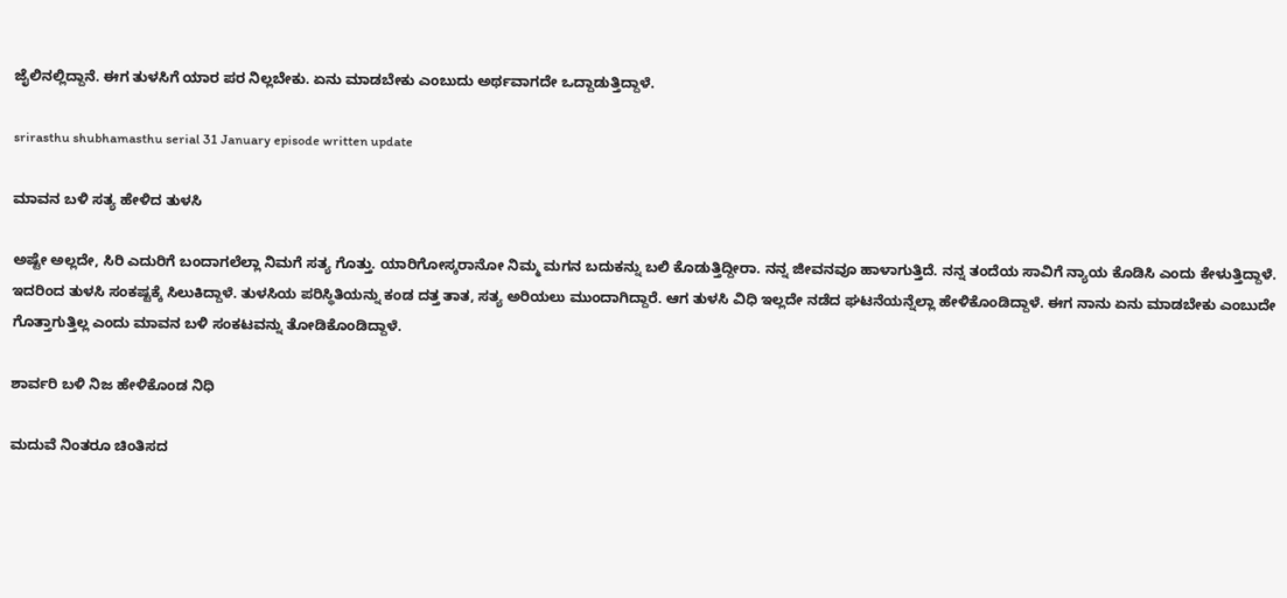ಜೈಲಿನಲ್ಲಿದ್ದಾನೆ. ಈಗ ತುಳಸಿಗೆ ಯಾರ ಪರ ನಿಲ್ಲಬೇಕು. ಏನು ಮಾಡಬೇಕು ಎಂಬುದು ಅರ್ಥವಾಗದೇ ಒದ್ದಾಡುತ್ತಿದ್ದಾಳೆ.

srirasthu shubhamasthu serial 31 January episode written update

ಮಾವನ ಬಳಿ ಸತ್ಯ ಹೇಳಿದ ತುಳಸಿ

ಅಷ್ಟೇ ಅಲ್ಲದೇ, ಸಿರಿ ಎದುರಿಗೆ ಬಂದಾಗಲೆಲ್ಲಾ ನಿಮಗೆ ಸತ್ಯ ಗೊತ್ತು. ಯಾರಿಗೋಸ್ಕರಾನೋ ನಿಮ್ಮ ಮಗನ ಬದುಕನ್ನು ಬಲಿ ಕೊಡುತ್ತಿದ್ದೀರಾ. ನನ್ನ ಜೀವನವೂ ಹಾಳಾಗುತ್ತಿದೆ. ನನ್ನ ತಂದೆಯ ಸಾವಿಗೆ ನ್ಯಾಯ ಕೊಡಿಸಿ ಎಂದು ಕೇಳುತ್ತಿದ್ದಾಳೆ. ಇದರಿಂದ ತುಳಸಿ ಸಂಕಷ್ಟಕ್ಕೆ ಸಿಲುಕಿದ್ದಾಳೆ. ತುಳಸಿಯ ಪರಿಸ್ಥಿತಿಯನ್ನು ಕಂಡ ದತ್ತ ತಾತ, ಸತ್ಯ ಅರಿಯಲು ಮುಂದಾಗಿದ್ದಾರೆ. ಆಗ ತುಳಸಿ ವಿಧಿ ಇಲ್ಲದೇ ನಡೆದ ಘಟನೆಯನ್ನೆಲ್ಲಾ ಹೇಳಿಕೊಂಡಿದ್ದಾಳೆ. ಈಗ ನಾನು ಏನು ಮಾಡಬೇಕು ಎಂಬುದೇ ಗೊತ್ತಾಗುತ್ತಿಲ್ಲ ಎಂದು ಮಾವನ ಬಳಿ ಸಂಕಟವನ್ನು ತೋಡಿಕೊಂಡಿದ್ದಾಳೆ.

ಶಾರ್ವರಿ ಬಳಿ ನಿಜ ಹೇಳಿಕೊಂಡ ನಿಧಿ

ಮದುವೆ ನಿಂತರೂ ಚಿಂತಿಸದ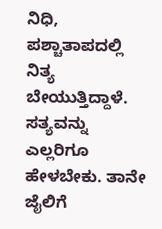ನಿಧಿ, ಪಶ್ಚಾತಾಪದಲ್ಲಿ ನಿತ್ಯ ಬೇಯುತ್ತಿದ್ದಾಳೆ. ಸತ್ಯವನ್ನು ಎಲ್ಲರಿಗೂ ಹೇಳಬೇಕು. ತಾನೇ ಜೈಲಿಗೆ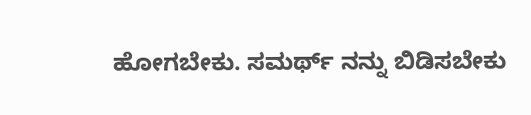ಹೋಗಬೇಕು. ಸಮರ್ಥ್ ನನ್ನು ಬಿಡಿಸಬೇಕು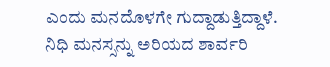ಎಂದು ಮನದೊಳಗೇ ಗುದ್ದಾಡುತ್ತಿದ್ದಾಳೆ. ನಿಧಿ ಮನಸ್ಸನ್ನು ಅರಿಯದ ಶಾರ್ವರಿ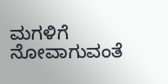ಮಗಳಿಗೆ ನೋವಾಗುವಂತೆ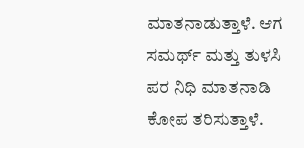ಮಾತನಾಡುತ್ತಾಳೆ. ಆಗ ಸಮರ್ಥ್ ಮತ್ತು ತುಳಸಿ ಪರ ನಿಧಿ ಮಾತನಾಡಿ ಕೋಪ ತರಿಸುತ್ತಾಳೆ.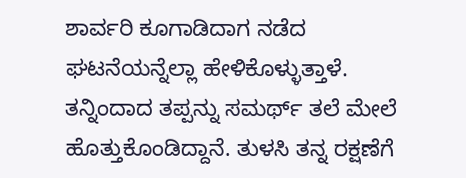ಶಾರ್ವರಿ ಕೂಗಾಡಿದಾಗ ನಡೆದ ಘಟನೆಯನ್ನೆಲ್ಲಾ ಹೇಳಿಕೊಳ್ಳುತ್ತಾಳೆ. ತನ್ನಿಂದಾದ ತಪ್ಪನ್ನು ಸಮರ್ಥ್ ತಲೆ ಮೇಲೆ ಹೊತ್ತುಕೊಂಡಿದ್ದಾನೆ. ತುಳಸಿ ತನ್ನ ರಕ್ಷಣೆಗೆ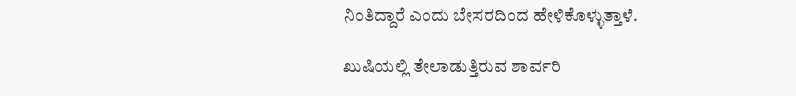ನಿಂತಿದ್ದಾರೆ ಎಂದು ಬೇಸರದಿಂದ ಹೇಳಿಕೊಳ್ಳುತ್ತಾಳೆ.

ಖುಷಿಯಲ್ಲಿ ತೇಲಾಡುತ್ತಿರುವ ಶಾರ್ವರಿ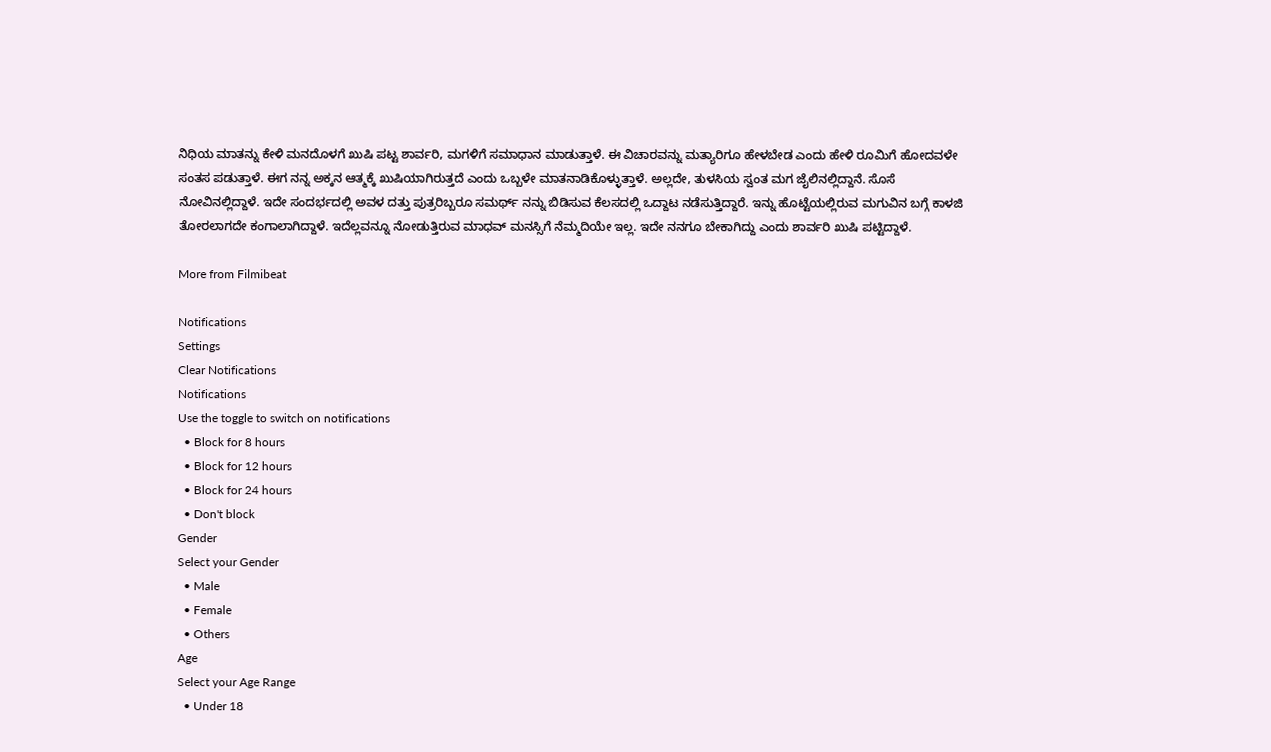ನಿಧಿಯ ಮಾತನ್ನು ಕೇಳಿ ಮನದೊಳಗೆ ಖುಷಿ ಪಟ್ಟ ಶಾರ್ವರಿ, ಮಗಳಿಗೆ ಸಮಾಧಾನ ಮಾಡುತ್ತಾಳೆ. ಈ ವಿಚಾರವನ್ನು ಮತ್ಯಾರಿಗೂ ಹೇಳಬೇಡ ಎಂದು ಹೇಳಿ ರೂಮಿಗೆ ಹೋದವಳೇ ಸಂತಸ ಪಡುತ್ತಾಳೆ. ಈಗ ನನ್ನ ಅಕ್ಕನ ಆತ್ಮಕ್ಕೆ ಖುಷಿಯಾಗಿರುತ್ತದೆ ಎಂದು ಒಬ್ಬಳೇ ಮಾತನಾಡಿಕೊಳ್ಳುತ್ತಾಳೆ. ಅಲ್ಲದೇ, ತುಳಸಿಯ ಸ್ವಂತ ಮಗ ಜೈಲಿನಲ್ಲಿದ್ದಾನೆ. ಸೊಸೆ ನೋವಿನಲ್ಲಿದ್ದಾಳೆ. ಇದೇ ಸಂದರ್ಭದಲ್ಲಿ ಅವಳ ದತ್ತು ಪುತ್ರರಿಬ್ಬರೂ ಸಮರ್ಥ್ ನನ್ನು ಬಿಡಿಸುವ ಕೆಲಸದಲ್ಲಿ ಒದ್ದಾಟ ನಡೆಸುತ್ತಿದ್ದಾರೆ. ಇನ್ನು ಹೊಟ್ಟೆಯಲ್ಲಿರುವ ಮಗುವಿನ ಬಗ್ಗೆ ಕಾಳಜಿ ತೋರಲಾಗದೇ ಕಂಗಾಲಾಗಿದ್ದಾಳೆ. ಇದೆಲ್ಲವನ್ನೂ ನೋಡುತ್ತಿರುವ ಮಾಧವ್ ಮನಸ್ಸಿಗೆ ನೆಮ್ಮದಿಯೇ ಇಲ್ಲ. ಇದೇ ನನಗೂ ಬೇಕಾಗಿದ್ದು ಎಂದು ಶಾರ್ವರಿ ಖುಷಿ ಪಟ್ಟಿದ್ದಾಳೆ.

More from Filmibeat

Notifications
Settings
Clear Notifications
Notifications
Use the toggle to switch on notifications
  • Block for 8 hours
  • Block for 12 hours
  • Block for 24 hours
  • Don't block
Gender
Select your Gender
  • Male
  • Female
  • Others
Age
Select your Age Range
  • Under 18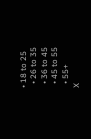• 18 to 25
  • 26 to 35
  • 36 to 45
  • 45 to 55
  • 55+
X